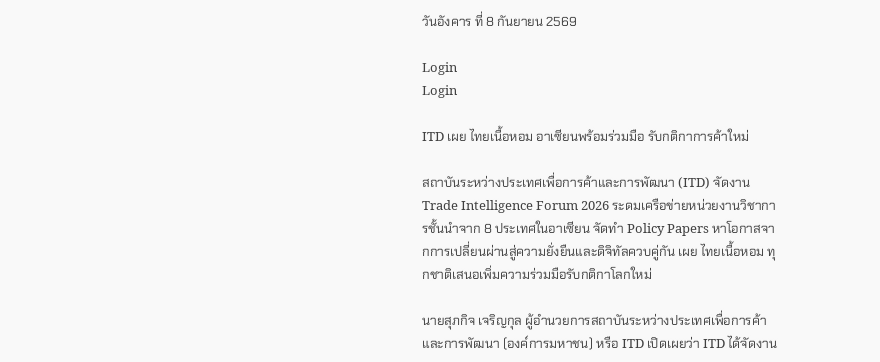วันอังคาร ที่ 8 กันยายน 2569

Login
Login

ITD เผย ไทยเนื้อหอม อาเซียนพร้อมร่วมมือ รับกติกาการค้าใหม่

สถาบันระหว่างประเทศเพื่อการค้าและการพัฒนา (ITD) จัดงาน Trade Intelligence Forum 2026 ระดมเครือข่ายหน่วยงานวิชาการชั้นนำจาก 8 ประเทศในอาเซียน จัดทำ Policy Papers หาโอกาสจากการเปลี่ยนผ่านสู่ความยั่งยืนและดิจิทัลควบคู่กัน เผย ไทยเนื้อหอม ทุกชาติเสนอเพิ่มความร่วมมือรับกติกาโลกใหม่

นายสุภกิจ เจริญกุล ผู้อำนวยการสถาบันระหว่างประเทศเพื่อการค้าและการพัฒนา (องค์การมหาชน) หรือ ITD เปิดเผยว่า ITD ได้จัดงาน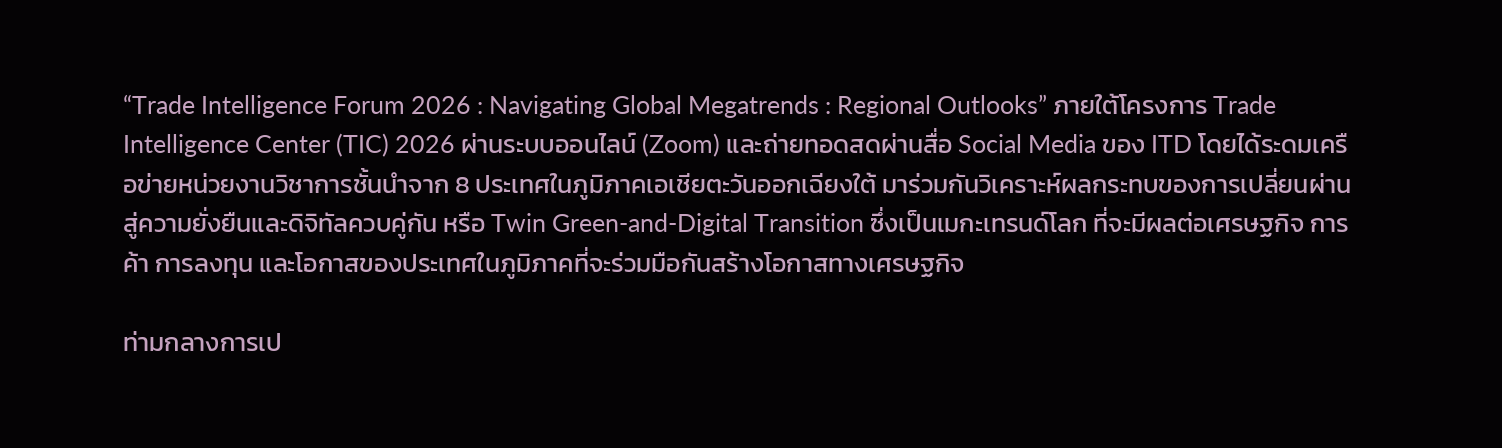“Trade Intelligence Forum 2026 : Navigating Global Megatrends : Regional Outlooks” ภายใต้โครงการ Trade Intelligence Center (TIC) 2026 ผ่านระบบออนไลน์ (Zoom) และถ่ายทอดสดผ่านสื่อ Social Media ของ ITD โดยได้ระดมเครือข่ายหน่วยงานวิชาการชั้นนำจาก 8 ประเทศในภูมิภาคเอเชียตะวันออกเฉียงใต้ มาร่วมกันวิเคราะห์ผลกระทบของการเปลี่ยนผ่านสู่ความยั่งยืนและดิจิทัลควบคู่กัน หรือ Twin Green-and-Digital Transition ซึ่งเป็นเมกะเทรนด์โลก ที่จะมีผลต่อเศรษฐกิจ การค้า การลงทุน และโอกาสของประเทศในภูมิภาคที่จะร่วมมือกันสร้างโอกาสทางเศรษฐกิจ

ท่ามกลางการเป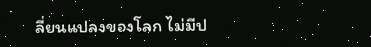ลี่ยนแปลงของโลก ไม่มีป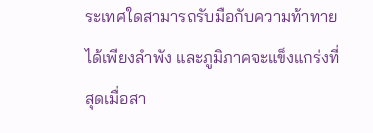ระเทศใดสามารถรับมือกับความท้าทายได้เพียงลำพัง และภูมิภาคจะแข็งแกร่งที่สุดเมื่อสา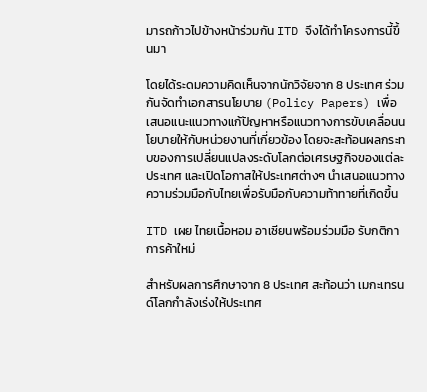มารถก้าวไปข้างหน้าร่วมกัน ITD จึงได้ทำโครงการนี้ขึ้นมา

โดยได้ระดมความคิดเห็นจากนักวิจัยจาก 8 ประเทศ ร่วมกันจัดทำเอกสารนโยบาย (Policy Papers) เพื่อเสนอแนะแนวทางแก้ปัญหาหรือแนวทางการขับเคลื่อนนโยบายให้กับหน่วยงานที่เกี่ยวข้อง โดยจะสะท้อนผลกระทบของการเปลี่ยนแปลงระดับโลกต่อเศรษฐกิจของแต่ละประเทศ และเปิดโอกาสให้ประเทศต่างๆ นำเสนอแนวทางความร่วมมือกับไทยเพื่อรับมือกับความท้าทายที่เกิดขึ้น

ITD เผย ไทยเนื้อหอม อาเซียนพร้อมร่วมมือ รับกติกาการค้าใหม่

สำหรับผลการศึกษาจาก 8 ประเทศ สะท้อนว่า เมกะเทรนด์โลกกำลังเร่งให้ประเทศ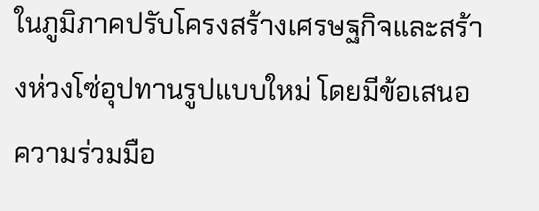ในภูมิภาคปรับโครงสร้างเศรษฐกิจและสร้างห่วงโซ่อุปทานรูปแบบใหม่ โดยมีข้อเสนอความร่วมมือ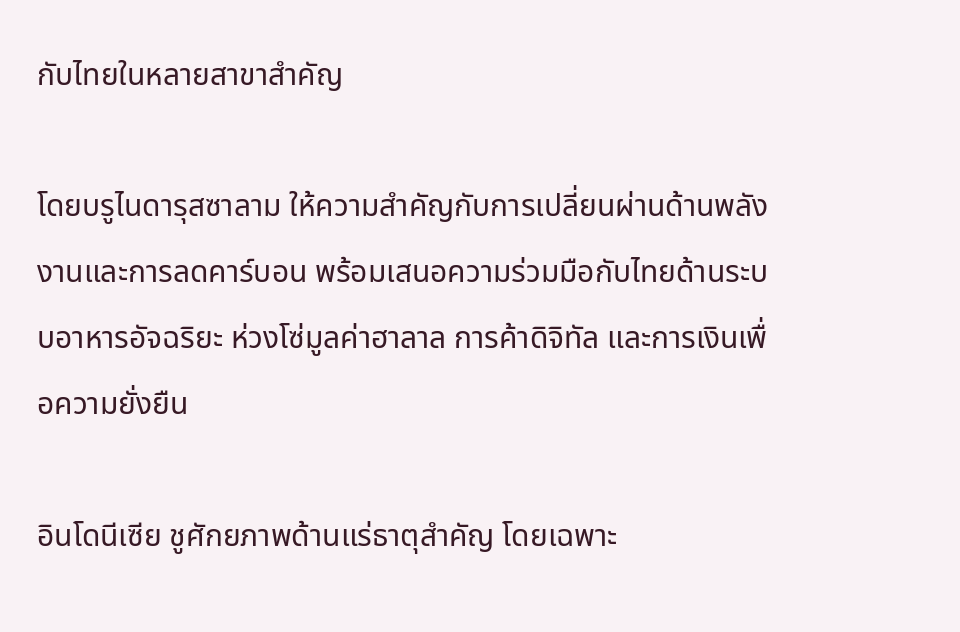กับไทยในหลายสาขาสำคัญ

โดยบรูไนดารุสซาลาม ให้ความสำคัญกับการเปลี่ยนผ่านด้านพลังงานและการลดคาร์บอน พร้อมเสนอความร่วมมือกับไทยด้านระบบอาหารอัจฉริยะ ห่วงโซ่มูลค่าฮาลาล การค้าดิจิทัล และการเงินเพื่อความยั่งยืน

อินโดนีเซีย ชูศักยภาพด้านแร่ธาตุสำคัญ โดยเฉพาะ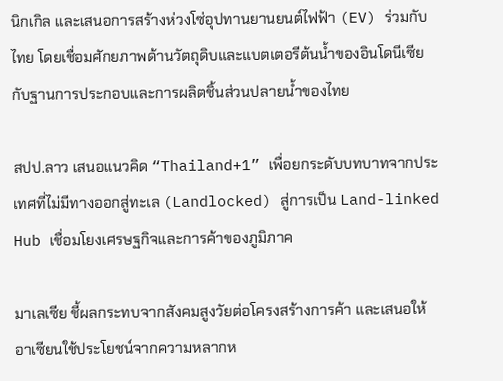นิกเกิล และเสนอการสร้างห่วงโซ่อุปทานยานยนต์ไฟฟ้า (EV) ร่วมกับไทย โดยเชื่อมศักยภาพด้านวัตถุดิบและแบตเตอรีต้นน้ำของอินโดนีเซียกับฐานการประกอบและการผลิตชิ้นส่วนปลายน้ำของไทย

สปป.ลาว เสนอแนวคิด “Thailand+1” เพื่อยกระดับบทบาทจากประเทศที่ไม่มีทางออกสู่ทะเล (Landlocked) สู่การเป็น Land-linked Hub เชื่อมโยงเศรษฐกิจและการค้าของภูมิภาค

มาเลเซีย ชี้ผลกระทบจากสังคมสูงวัยต่อโครงสร้างการค้า และเสนอให้อาเซียนใช้ประโยชน์จากความหลากห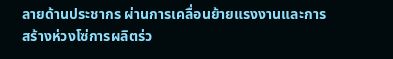ลายด้านประชากร ผ่านการเคลื่อนย้ายแรงงานและการสร้างห่วงโซ่การผลิตร่ว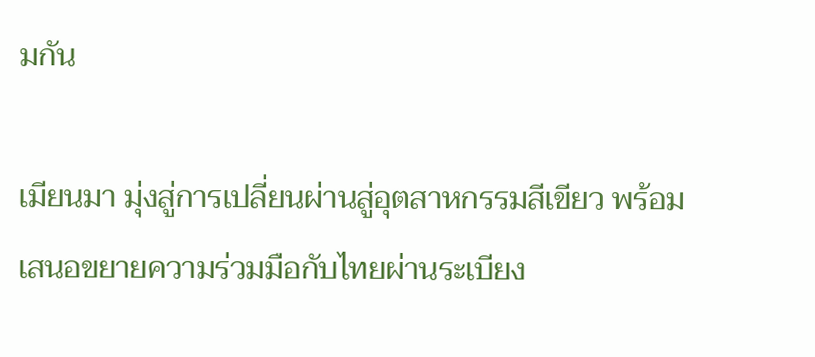มกัน

เมียนมา มุ่งสู่การเปลี่ยนผ่านสู่อุตสาหกรรมสีเขียว พร้อมเสนอขยายความร่วมมือกับไทยผ่านระเบียง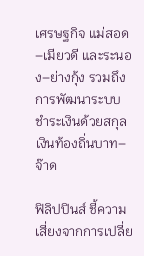เศรษฐกิจ แม่สอด–เมียวดี และระนอง–ย่างกุ้ง รวมถึงการพัฒนาระบบชำระเงินด้วยสกุลเงินท้องถิ่นบาท–จ๊าด

ฟิลิปปินส์ ชี้ความเสี่ยงจากการเปลี่ย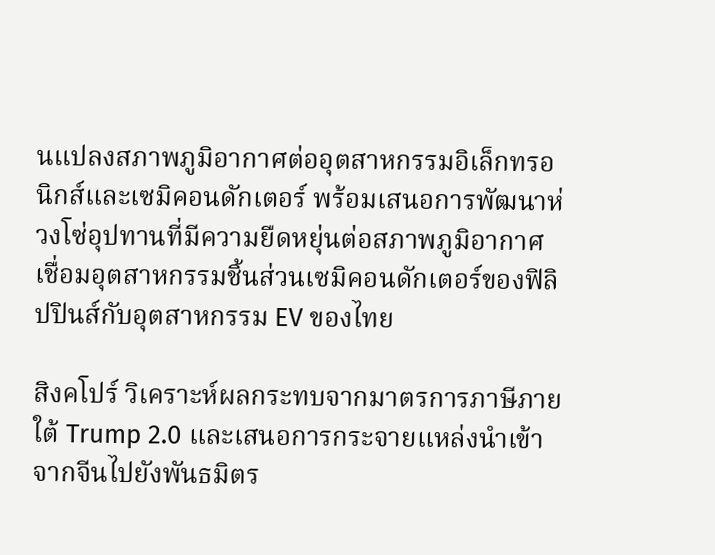นแปลงสภาพภูมิอากาศต่ออุตสาหกรรมอิเล็กทรอนิกส์และเซมิคอนดักเตอร์ พร้อมเสนอการพัฒนาห่วงโซ่อุปทานที่มีความยืดหยุ่นต่อสภาพภูมิอากาศ เชื่อมอุตสาหกรรมชิ้นส่วนเซมิคอนดักเตอร์ของฟิลิปปินส์กับอุตสาหกรรม EV ของไทย

สิงคโปร์ วิเคราะห์ผลกระทบจากมาตรการภาษีภายใต้ Trump 2.0 และเสนอการกระจายแหล่งนำเข้าจากจีนไปยังพันธมิตร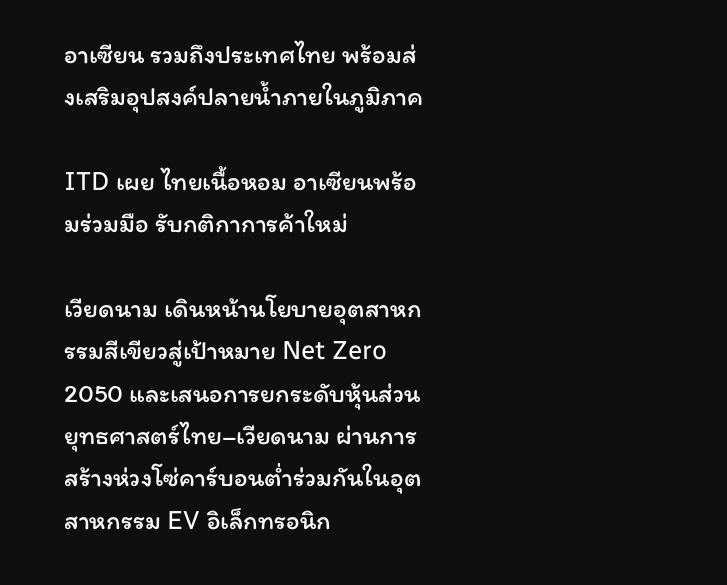อาเซียน รวมถึงประเทศไทย พร้อมส่งเสริมอุปสงค์ปลายน้ำภายในภูมิภาค

ITD เผย ไทยเนื้อหอม อาเซียนพร้อมร่วมมือ รับกติกาการค้าใหม่

เวียดนาม เดินหน้านโยบายอุตสาหกรรมสีเขียวสู่เป้าหมาย Net Zero 2050 และเสนอการยกระดับหุ้นส่วนยุทธศาสตร์ไทย–เวียดนาม ผ่านการสร้างห่วงโซ่คาร์บอนต่ำร่วมกันในอุตสาหกรรม EV อิเล็กทรอนิก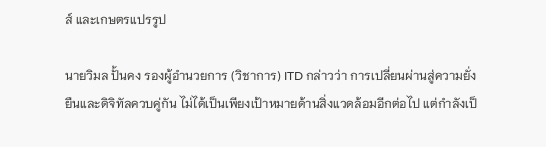ส์ และเกษตรแปรรูป

นายวิมล ปั้นคง รองผู้อำนวยการ (วิชาการ) ITD กล่าวว่า การเปลี่ยนผ่านสู่ความยั่งยืนและดิจิทัลควบคู่กัน ไม่ได้เป็นเพียงเป้าหมายด้านสิ่งแวดล้อมอีกต่อไป แต่กำลังเป็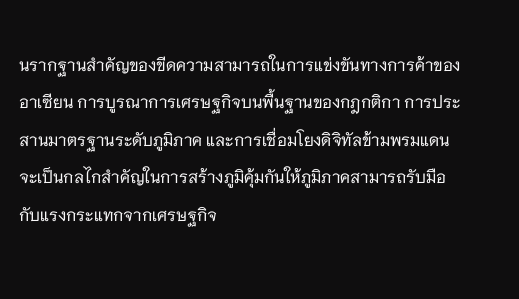นรากฐานสำคัญของขีดความสามารถในการแข่งขันทางการค้าของอาเซียน การบูรณาการเศรษฐกิจบนพื้นฐานของกฎกติกา การประสานมาตรฐานระดับภูมิภาค และการเชื่อมโยงดิจิทัลข้ามพรมแดน จะเป็นกลไกสำคัญในการสร้างภูมิคุ้มกันให้ภูมิภาคสามารถรับมือกับแรงกระแทกจากเศรษฐกิจ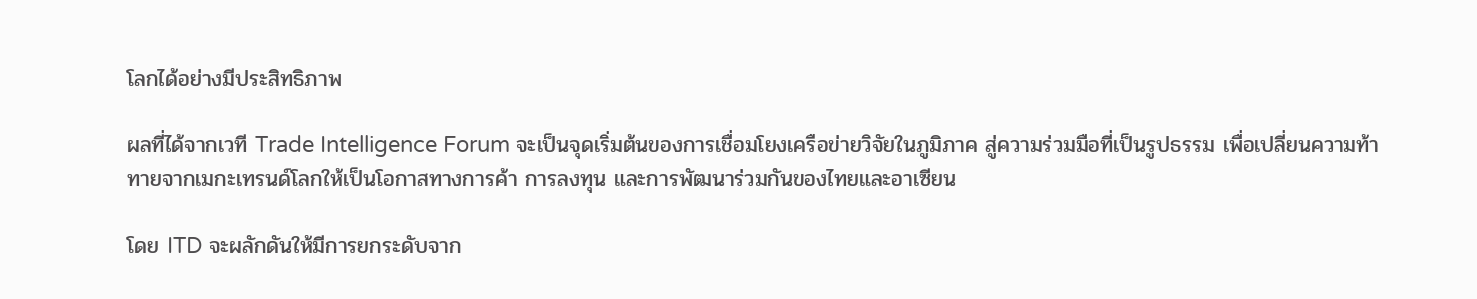โลกได้อย่างมีประสิทธิภาพ

ผลที่ได้จากเวที Trade Intelligence Forum จะเป็นจุดเริ่มต้นของการเชื่อมโยงเครือข่ายวิจัยในภูมิภาค สู่ความร่วมมือที่เป็นรูปธรรม เพื่อเปลี่ยนความท้าทายจากเมกะเทรนด์โลกให้เป็นโอกาสทางการค้า การลงทุน และการพัฒนาร่วมกันของไทยและอาเซียน

โดย ITD จะผลักดันให้มีการยกระดับจาก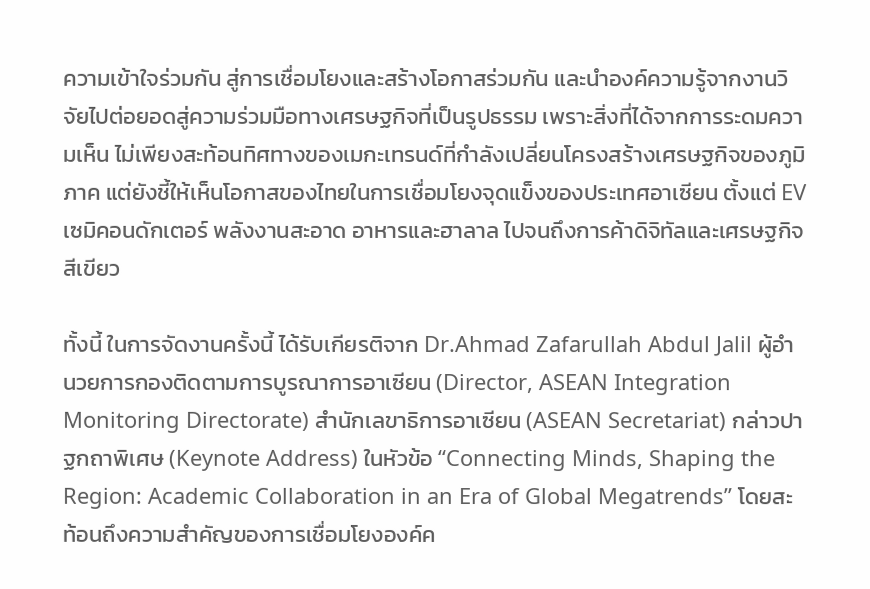ความเข้าใจร่วมกัน สู่การเชื่อมโยงและสร้างโอกาสร่วมกัน และนำองค์ความรู้จากงานวิจัยไปต่อยอดสู่ความร่วมมือทางเศรษฐกิจที่เป็นรูปธรรม เพราะสิ่งที่ได้จากการระดมความเห็น ไม่เพียงสะท้อนทิศทางของเมกะเทรนด์ที่กำลังเปลี่ยนโครงสร้างเศรษฐกิจของภูมิภาค แต่ยังชี้ให้เห็นโอกาสของไทยในการเชื่อมโยงจุดแข็งของประเทศอาเซียน ตั้งแต่ EV เซมิคอนดักเตอร์ พลังงานสะอาด อาหารและฮาลาล ไปจนถึงการค้าดิจิทัลและเศรษฐกิจสีเขียว

ทั้งนี้ ในการจัดงานครั้งนี้ ได้รับเกียรติจาก Dr.Ahmad Zafarullah Abdul Jalil ผู้อำนวยการกองติดตามการบูรณาการอาเซียน (Director, ASEAN Integration Monitoring Directorate) สำนักเลขาธิการอาเซียน (ASEAN Secretariat) กล่าวปาฐกถาพิเศษ (Keynote Address) ในหัวข้อ “Connecting Minds, Shaping the Region: Academic Collaboration in an Era of Global Megatrends” โดยสะท้อนถึงความสำคัญของการเชื่อมโยงองค์ค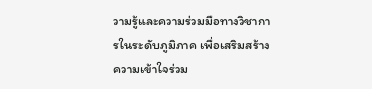วามรู้และความร่วมมือทางวิชาการในระดับภูมิภาค เพื่อเสริมสร้างความเข้าใจร่วม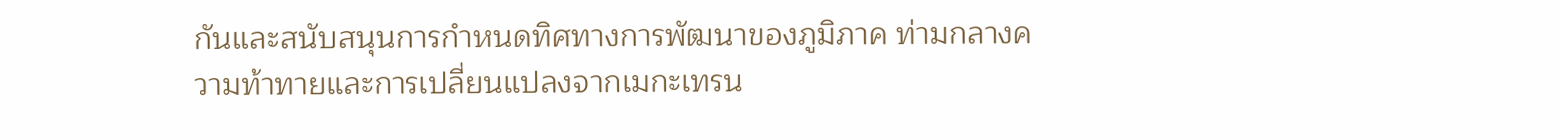กันและสนับสนุนการกำหนดทิศทางการพัฒนาของภูมิภาค ท่ามกลางความท้าทายและการเปลี่ยนแปลงจากเมกะเทรน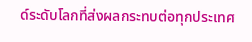ด์ระดับโลกที่ส่งผลกระทบต่อทุกประเทศ